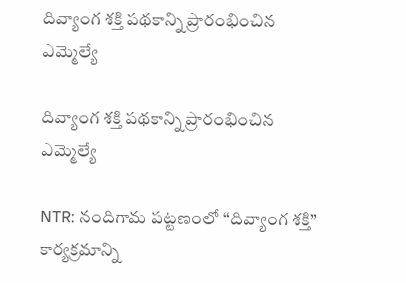దివ్యాంగ శక్తి పథకాన్ని ప్రారంభించిన ఎమ్మెల్యే

దివ్యాంగ శక్తి పథకాన్ని ప్రారంభించిన ఎమ్మెల్యే

NTR: నందిగామ పట్టణంలో “దివ్యాంగ శక్తి” కార్యక్రమాన్ని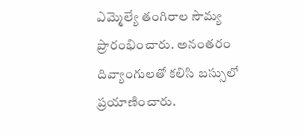ఎమ్మెల్యే తంగిరాల సౌమ్య ప్రారంభించారు. అనంతరం దివ్యాంగులతో కలిసి బస్సులో ప్రయాణించారు.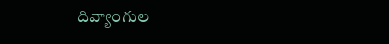దివ్యాంగుల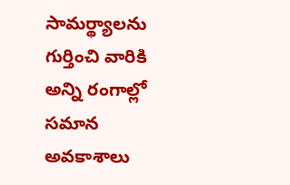సామర్థ్యాలను గుర్తించి వారికి అన్ని రంగాల్లో సమాన అవకాశాలు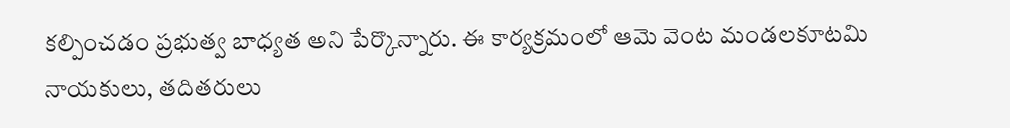కల్పించడం ప్రభుత్వ బాధ్యత అని పేర్కొన్నారు. ఈ కార్యక్రమంలో ఆమె వెంట మండలకూటమి నాయకులు, తదితరులు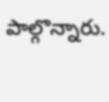పాల్గొన్నారు.